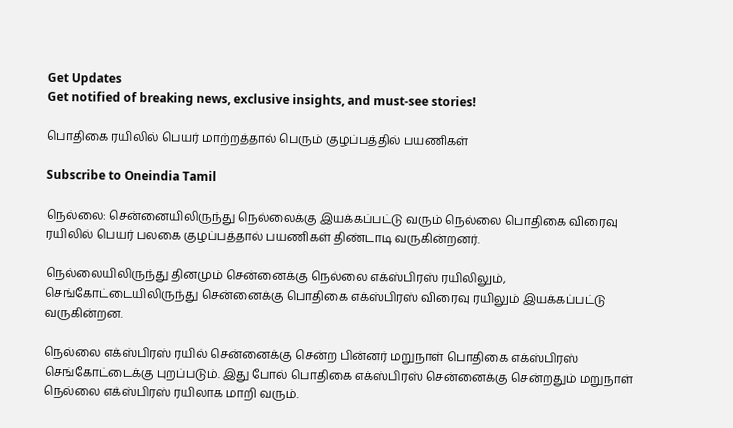Get Updates
Get notified of breaking news, exclusive insights, and must-see stories!

பொதிகை ரயிலில் பெயர் மாற்றத்தால் பெரும் குழப்பத்தில் பயணிகள்

Subscribe to Oneindia Tamil

நெல்லை: சென்னையிலிருந்து நெல்லைக்கு இயக்கப்பட்டு வரும் நெல்லை பொதிகை விரைவு ரயிலில் பெயர் பலகை குழப்பத்தால் பயணிகள் திண்டாடி வருகின்றனர்.

நெல்லையிலிருந்து தினமும் சென்னைக்கு நெல்லை எக்ஸ்பிரஸ் ரயிலிலும், செங்கோட்டையிலிருந்து சென்னைக்கு பொதிகை எக்ஸ்பிரஸ் விரைவு ரயிலும் இயக்கப்பட்டு வருகின்றன.

நெல்லை எக்ஸ்பிரஸ் ரயில் சென்னைக்கு சென்ற பின்னர் மறுநாள் பொதிகை எக்ஸ்பிரஸ் செங்கோட்டைக்கு புறப்படும். இது போல் பொதிகை எக்ஸ்பிரஸ் சென்னைக்கு சென்றதும் மறுநாள் நெல்லை எக்ஸ்பிரஸ் ரயிலாக மாறி வரும்.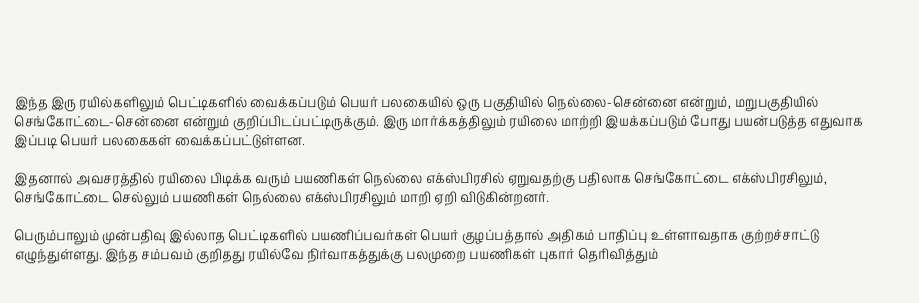இந்த இரு ரயில்களிலும் பெட்டிகளில் வைக்கப்படும் பெயர் பலகையில் ஒரு பகுதியில் நெல்லை-சென்னை என்றும், மறுபகுதியில் செங்கோட்டை-சென்னை என்றும் குறிப்பிடப்பட்டிருக்கும். இரு மார்க்கத்திலும் ரயிலை மாற்றி இயக்கப்படும் போது பயன்படுத்த எதுவாக இப்படி பெயர் பலகைகள் வைக்கப்பட்டுள்ளன.

இதனால் அவசரத்தில் ரயிலை பிடிக்க வரும் பயணிகள் நெல்லை எக்ஸ்பிரசில் ஏறுவதற்கு பதிலாக செங்கோட்டை எக்ஸ்பிரசிலும், செங்கோட்டை செல்லும் பயணிகள் நெல்லை எக்ஸ்பிரசிலும் மாறி ஏறி விடுகின்றனர்.

பெரும்பாலும் முன்பதிவு இல்லாத பெட்டிகளில் பயணிப்பவர்கள் பெயர் குழப்பத்தால் அதிகம் பாதிப்பு உள்ளாவதாக குற்றச்சாட்டு எழுந்துள்ளது. இந்த சம்பவம் குறிதது ரயில்வே நிர்வாகத்துக்கு பலமுறை பயணிகள் புகார் தெரிவித்தும்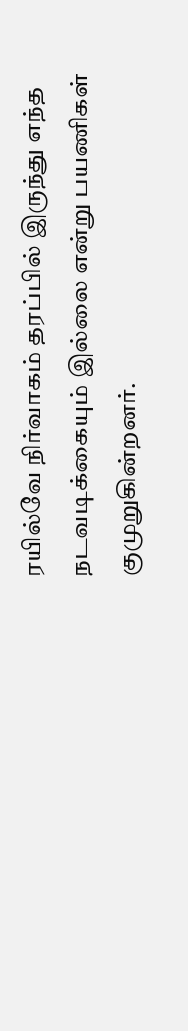ரயில்வே நிர்வாகம் தரப்பில் இருந்து எந்த நடவடிக்கையும் இல்லை என்று பயணிகள் குமுறுகின்றனர்.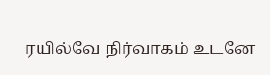ரயில்வே நிர்வாகம் உடனே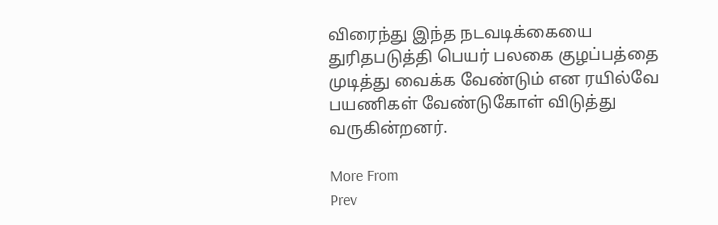விரைந்து இந்த நடவடிக்கையை துரிதபடுத்தி பெயர் பலகை குழப்பத்தை முடித்து வைக்க வேண்டும் என ரயில்வே பயணிகள் வேண்டுகோள் விடுத்து வருகின்றனர்.

More From
Prev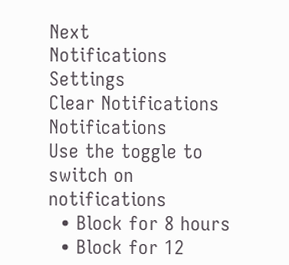Next
Notifications
Settings
Clear Notifications
Notifications
Use the toggle to switch on notifications
  • Block for 8 hours
  • Block for 12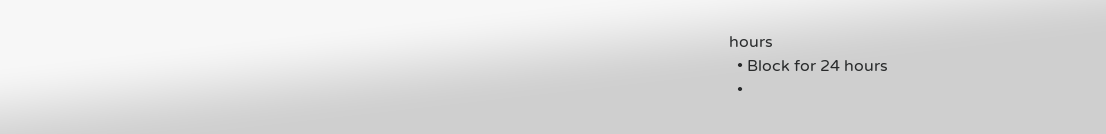hours
  • Block for 24 hours
  •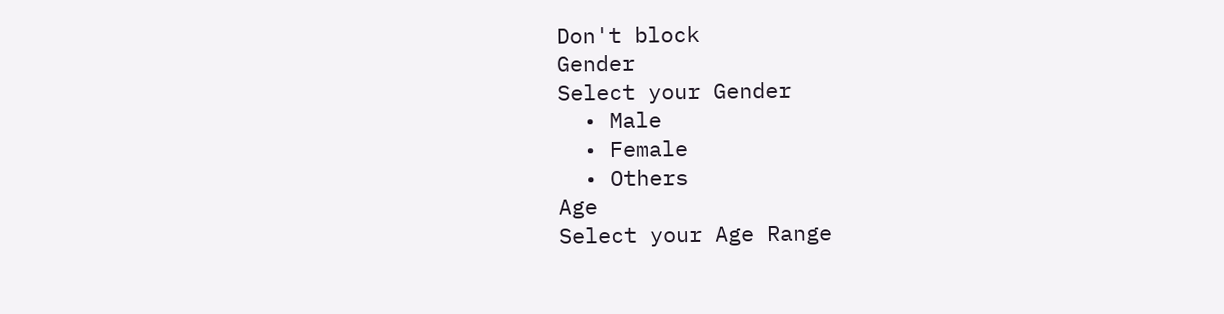Don't block
Gender
Select your Gender
  • Male
  • Female
  • Others
Age
Select your Age Range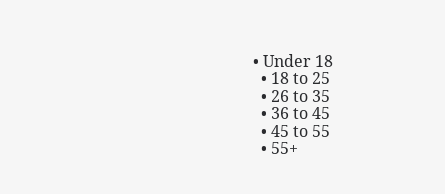• Under 18
  • 18 to 25
  • 26 to 35
  • 36 to 45
  • 45 to 55
  • 55+